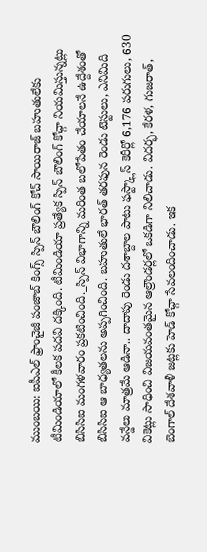ముంబయి: ఐపీఎల్ ఫ్రాంచైజీ పంజాబ్ కింగ్స్ స్పిన్ బౌలింగ్ కోచ్ సాయిరాజ్ బహుతులేకు టీమిండియాలో కీలక పదవి దక్కింది. టీమిండియా ప్రత్యేక స్పిన్ బౌలింగ్ కోచ్గా నియమిస్తున్నట్లు బిసిసిఐ మంగళవారం ప్రకటించింది._స్పిన్ విభాగాన్ని మరింత బలోపేతం చేయాలనే ఉద్దేశంతో బిసిసిఐ ఆ బాధ్యతలను అప్పగించింది. బహుతులే భారత్ తరఫున రెండు టెస్టులు, ఎనిమిది వన్డేలు మాత్రమే ఆడినా.. దాదాపు రెండు దశాబ్దాల పాటు ఫస్ట్క్లాస్ కెరీర్లో 6,176 పరుగులు, 630 వికెట్లు సాధించి విజయవంతమైన ఆల్రౌండర్లలో ఒకడిగా నిలిచాడు. విదర్భ, కేరళ, గుజరాత్, బెంగాల్ దేశవాళీ జట్లకు హెడ్ కోచ్గా సేవలందించాడు. ఇక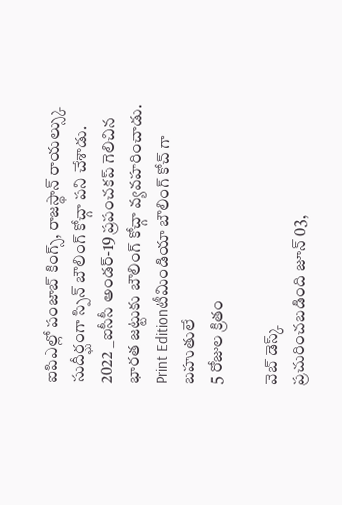ఐపిఎల్లో పంజాబ్ కింగ్స్, రాజస్థాన్ రాయల్స్కు సుదీర్ఘంగా స్పిన్ బౌలింగ్ కోచ్గా పని చేశాడు. 2022 _ఐసీసీ అండర్-19 ప్రపంచకప్ గెలిచిన భారత జట్టుకు బౌలింగ్ కోచ్గా వ్యవహరించాడు.
Print Editionటీమిండియా బౌలింగ్ కోచ్ గా బహుతులే
5 రోజుల క్రితం

వెబ్ డెస్క్
ప్రచురించబడింది జూన్ 03,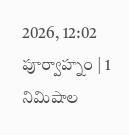2026, 12:02 పూర్వాహ్నం | 1 నిమిషాల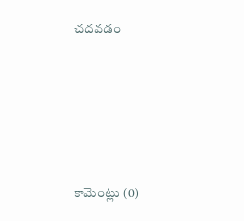చదవడం







కామెంట్లు (0)